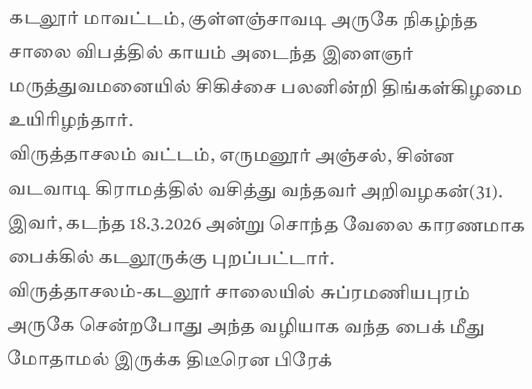கடலூர் மாவட்டம், குள்ளஞ்சாவடி அருகே நிகழ்ந்த சாலை விபத்தில் காயம் அடைந்த இளைஞர் மருத்துவமனையில் சிகிச்சை பலனின்றி திங்கள்கிழமை உயிரிழந்தார்.
விருத்தாசலம் வட்டம், எருமனூர் அஞ்சல், சின்ன வடவாடி கிராமத்தில் வசித்து வந்தவர் அறிவழகன்(31). இவர், கடந்த 18.3.2026 அன்று சொந்த வேலை காரணமாக பைக்கில் கடலூருக்கு புறப்பட்டார்.
விருத்தாசலம்-கடலூர் சாலையில் சுப்ரமணியபுரம் அருகே சென்றபோது அந்த வழியாக வந்த பைக் மீது மோதாமல் இருக்க திடீரென பிரேக்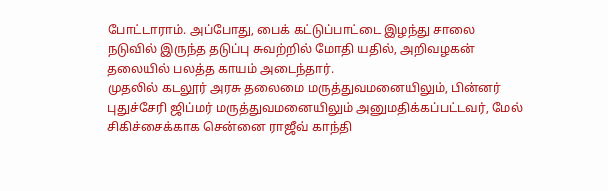போட்டாராம். அப்போது, பைக் கட்டுப்பாட்டை இழந்து சாலை நடுவில் இருந்த தடுப்பு சுவற்றில் மோதி யதில், அறிவழகன் தலையில் பலத்த காயம் அடைந்தார்.
முதலில் கடலூர் அரசு தலைமை மருத்துவமனையிலும், பின்னர் புதுச்சேரி ஜிப்மர் மருத்துவமனையிலும் அனுமதிக்கப்பட்டவர், மேல் சிகிச்சைக்காக சென்னை ராஜீவ் காந்தி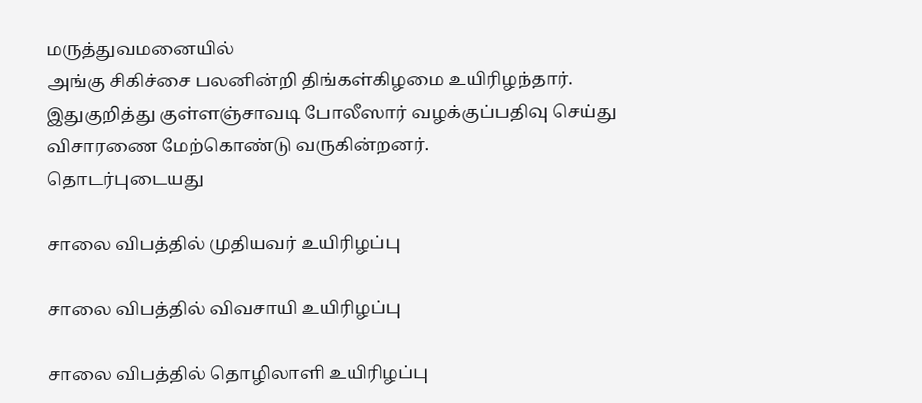மருத்துவமனையில்
அங்கு சிகிச்சை பலனின்றி திங்கள்கிழமை உயிரிழந்தார். இதுகுறித்து குள்ளஞ்சாவடி போலீஸார் வழக்குப்பதிவு செய்து விசாரணை மேற்கொண்டு வருகின்றனர்.
தொடர்புடையது

சாலை விபத்தில் முதியவர் உயிரிழப்பு

சாலை விபத்தில் விவசாயி உயிரிழப்பு

சாலை விபத்தில் தொழிலாளி உயிரிழப்பு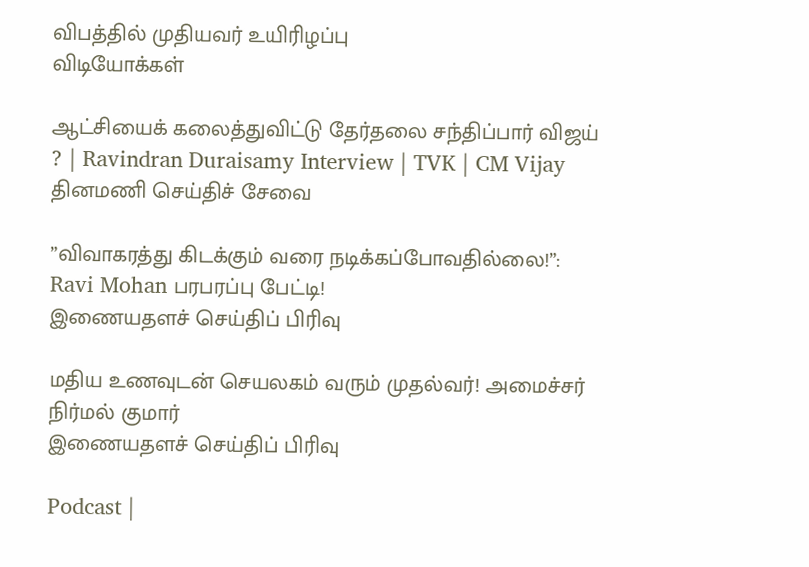விபத்தில் முதியவர் உயிரிழப்பு
விடியோக்கள்

ஆட்சியைக் கலைத்துவிட்டு தேர்தலை சந்திப்பார் விஜய் ? | Ravindran Duraisamy Interview | TVK | CM Vijay
தினமணி செய்திச் சேவை

”விவாகரத்து கிடக்கும் வரை நடிக்கப்போவதில்லை!”: Ravi Mohan பரபரப்பு பேட்டி!
இணையதளச் செய்திப் பிரிவு

மதிய உணவுடன் செயலகம் வரும் முதல்வர்! அமைச்சர் நிர்மல் குமார்
இணையதளச் செய்திப் பிரிவு

Podcast |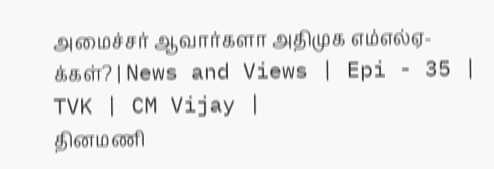அமைச்சர் ஆவார்களா அதிமுக எம்எல்ஏ-க்கள்? | News and Views | Epi - 35 | TVK | CM Vijay |
தினமணி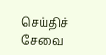செய்திச் சேவை